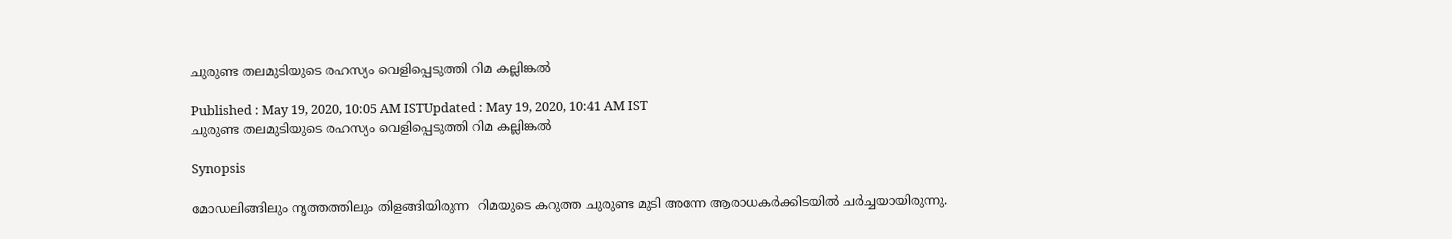ചുരുണ്ട തലമുടിയുടെ രഹസ്യം വെളിപ്പെടുത്തി റിമ കല്ലിങ്കല്‍

Published : May 19, 2020, 10:05 AM ISTUpdated : May 19, 2020, 10:41 AM IST
ചുരുണ്ട തലമുടിയുടെ രഹസ്യം വെളിപ്പെടുത്തി റിമ കല്ലിങ്കല്‍

Synopsis

മോഡലിങ്ങിലും നൃത്തത്തിലും തിളങ്ങിയിരുന്ന  റിമയുടെ കറുത്ത ചുരുണ്ട മുടി അന്നേ ആരാധകര്‍ക്കിടയില്‍ ചര്‍ച്ചയായിരുന്നു.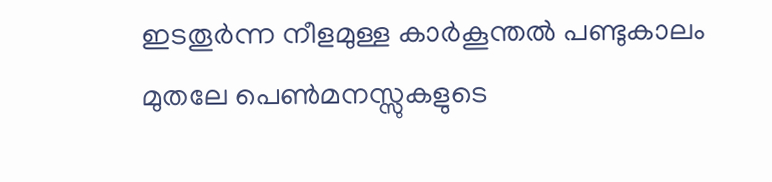ഇടതൂർന്ന നീളമുള്ള കാർകൂന്തൽ പണ്ടുകാലം മുതലേ പെൺമനസ്സുകളുടെ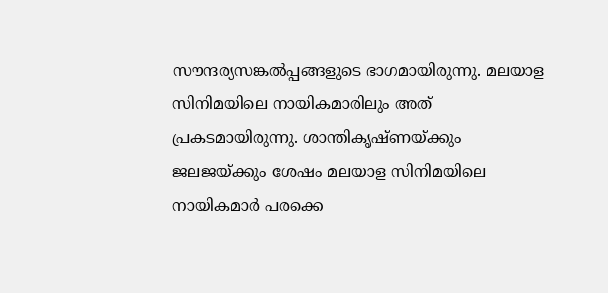സൗന്ദര്യസങ്കൽപ്പങ്ങളുടെ ഭാഗമായിരുന്നു. മലയാള സിനിമയിലെ നായികമാരിലും അത് പ്രകടമായിരുന്നു. ശാന്തികൃഷ്ണയ്ക്കും ജലജയ്ക്കും ശേഷം മലയാള സിനിമയിലെ നായികമാർ പരക്കെ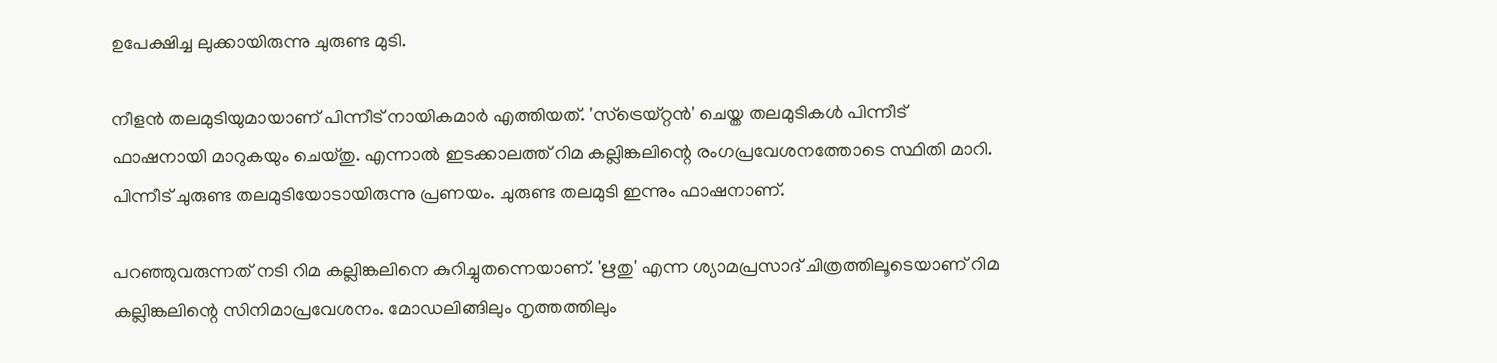ഉപേക്ഷിച്ച ലുക്കായിരുന്നു ചുരുണ്ട മുടി.

നീളന്‍ തലമുടിയുമായാണ് പിന്നീട് നായികമാര്‍ എത്തിയത്. 'സ്ട്രെയ്റ്റൻ' ചെയ്ത തലമുടികള്‍ പിന്നീട് ഫാഷനായി മാറുകയും ചെയ്തു. എന്നാല്‍ ഇടക്കാലത്ത് റിമ കല്ലിങ്കലിന്റെ രംഗപ്രവേശനത്തോടെ സ്ഥിതി മാറി. പിന്നീട് ചുരുണ്ട തലമുടിയോടായിരുന്നു പ്രണയം. ചുരുണ്ട തലമുടി ഇന്നും ഫാഷനാണ്.

പറഞ്ഞുവരുന്നത് നടി റിമ കല്ലിങ്കലിനെ കുറിച്ചുതന്നെയാണ്. 'ഋതു' എന്ന ശ്യാമപ്രസാദ് ചിത്രത്തിലൂടെയാണ് റിമ കല്ലിങ്കലിന്റെ സിനിമാപ്രവേശനം. മോഡലിങ്ങിലും നൃത്തത്തിലും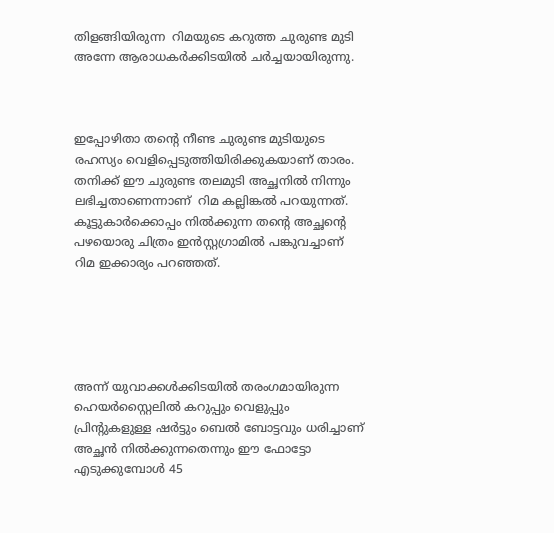തിളങ്ങിയിരുന്ന  റിമയുടെ കറുത്ത ചുരുണ്ട മുടി അന്നേ ആരാധകര്‍ക്കിടയില്‍ ചര്‍ച്ചയായിരുന്നു.



ഇപ്പോഴിതാ തന്റെ നീണ്ട ചുരുണ്ട മുടിയുടെ രഹസ്യം വെളിപ്പെടുത്തിയിരിക്കുകയാണ് താരം. തനിക്ക് ഈ ചുരുണ്ട തലമുടി അച്ഛനിൽ നിന്നും ലഭിച്ചതാണെന്നാണ്  റിമ കല്ലിങ്കൽ പറയുന്നത്. കൂട്ടുകാര്‍ക്കൊപ്പം നില്‍ക്കുന്ന തന്റെ അച്ഛന്റെ പഴയൊരു ചിത്രം ഇന്‍സ്റ്റഗ്രാമില്‍ പങ്കുവച്ചാണ് റിമ ഇക്കാര്യം പറഞ്ഞത്.





അന്ന് യുവാക്കള്‍ക്കിടയില്‍ തരംഗമായിരുന്ന ഹെയര്‍സ്റ്റൈലില്‍ കറുപ്പും വെളുപ്പും പ്രിന്റുകളുള്ള ഷര്‍ട്ടും ബെല്‍ ബോട്ടവും ധരിച്ചാണ് അച്ഛന്‍ നില്‍ക്കുന്നതെന്നും ഈ ഫോട്ടോ എടുക്കുമ്പോള്‍ 45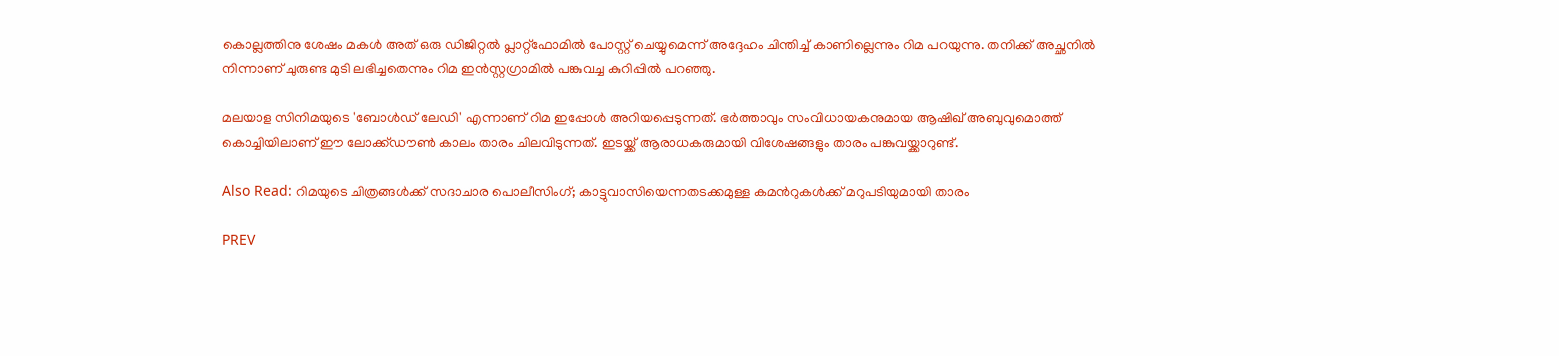കൊല്ലത്തിനു ശേഷം മകള്‍ അത് ഒരു ഡിജിറ്റല്‍ പ്ലാറ്റ്‌ഫോമില്‍ പോസ്റ്റ് ചെയ്യുമെന്ന് അദ്ദേഹം ചിന്തിച്ച് കാണില്ലെന്നും റിമ പറയുന്നു. തനിക്ക് അച്ഛനില്‍ നിന്നാണ് ചുരുണ്ട മുടി ലഭിച്ചതെന്നും റിമ ഇന്‍സ്റ്റഗ്രാമില്‍ പങ്കുവച്ച കുറിപ്പില്‍ പറഞ്ഞു.

മലയാള സിനിമയുടെ 'ബോള്‍ഡ് ലേഡി' എന്നാണ് റിമ ഇപ്പോള്‍ അറിയപ്പെടുന്നത്. ഭര്‍ത്താവും സംവിധായകനുമായ ആഷിഖ് അബുവുമൊത്ത് കൊച്ചിയിലാണ് ഈ ലോക്ക്ഡൗൺ കാലം താരം ചിലവിടുന്നത്. ഇടയ്ക്ക് ആരാധകരുമായി വിശേഷങ്ങളും താരം പങ്കുവയ്ക്കാറുണ്ട്.

Also Read: റിമയുടെ ചിത്രങ്ങള്‍ക്ക് സദാചാര പൊലീസിംഗ്; കാട്ടുവാസിയെന്നതടക്കമുള്ള കമന്‍റുകള്‍ക്ക് മറുപടിയുമായി താരം

PREV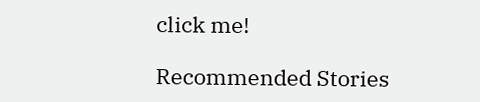click me!

Recommended Stories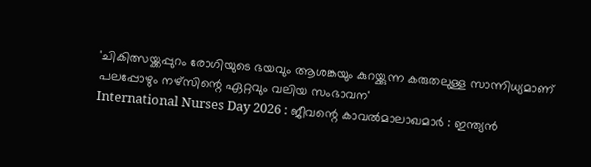'ചികിത്സയ്ക്കപ്പുറം രോഗിയുടെ ഭയവും ആശങ്കയും കുറയ്ക്കുന്ന കരുതലുള്ള സാന്നിധ്യമാണ് പലപ്പോഴും നഴ്സിന്റെ ഏറ്റവും വലിയ സംഭാവന'
International Nurses Day 2026 : ജീവന്റെ കാവൽമാലാഖമാർ : ഇന്ത്യൻ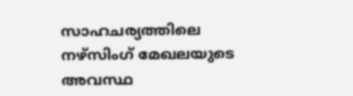സാഹചര്യത്തിലെ നഴ്സിംഗ് മേഖലയുടെ അവസ്ഥ